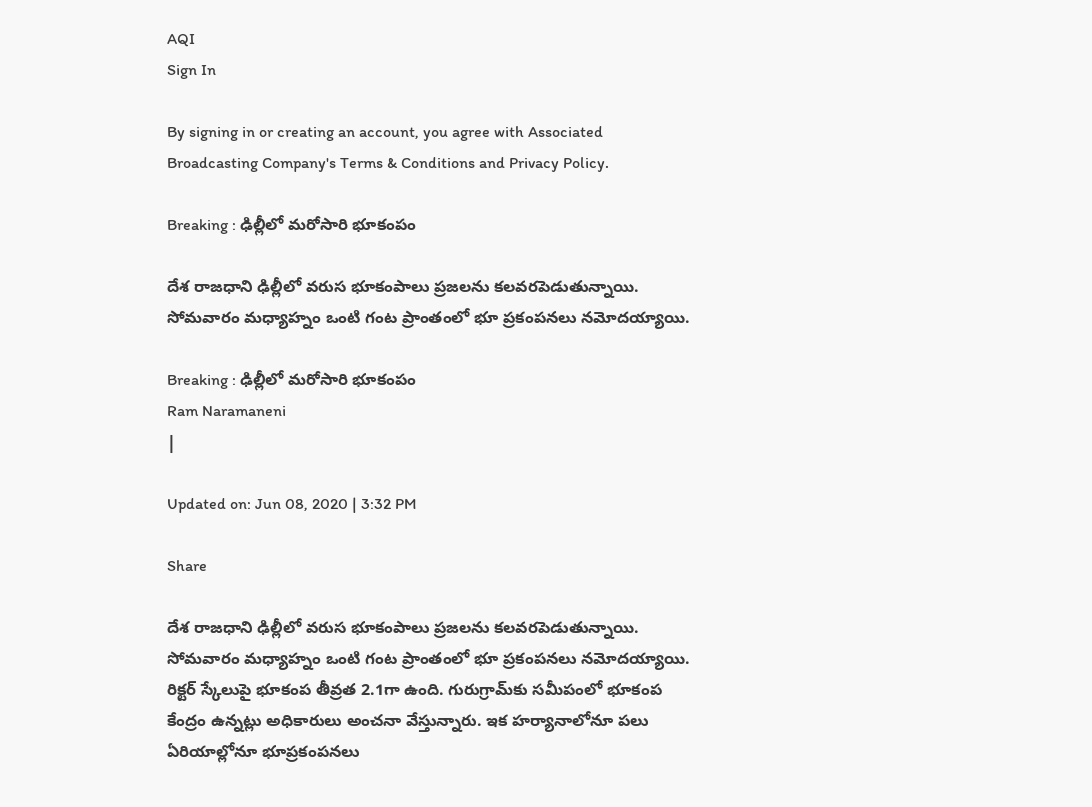AQI
Sign In

By signing in or creating an account, you agree with Associated Broadcasting Company's Terms & Conditions and Privacy Policy.

Breaking : ఢిల్లీలో మరోసారి భూకంపం

దేశ రాజధాని ఢిల్లీలో వ‌రుస భూకంపాలు ప్ర‌జ‌ల‌ను క‌ల‌వ‌ర‌పెడుతున్నాయి. సోమవారం మధ్యాహ్నం ఒంటి గంట ప్రాంతంలో భూ ప్రకంపనలు న‌మోద‌య్యాయి.

Breaking : ఢిల్లీలో మరోసారి భూకంపం
Ram Naramaneni
|

Updated on: Jun 08, 2020 | 3:32 PM

Share

దేశ రాజధాని ఢిల్లీలో వ‌రుస భూకంపాలు ప్ర‌జ‌ల‌ను క‌ల‌వ‌ర‌పెడుతున్నాయి. సోమవారం మధ్యాహ్నం ఒంటి గంట ప్రాంతంలో భూ ప్రకంపనలు న‌మోద‌య్యాయి. రిక్టర్ స్కేలుపై భూకంప తీవ్రత 2.1గా ఉంది. గురుగ్రామ్‌కు స‌మీపంలో భూకంప కేంద్రం ఉన్నట్లు అధికారులు అంచ‌నా వేస్తున్నారు. ఇక‌ హర్యానాలోనూ పలు ఏరియాల్లోనూ భూప్రకంపనలు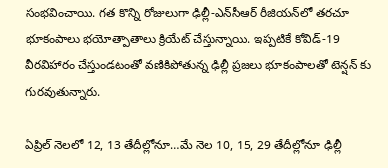సంభ‌వించాయి. గత కొన్ని రోజులుగా ఢిల్లీ-ఎన్‌సీఆర్ రీజియన్‌లో తరచూ భూకంపాలు భ‌యోత్పాతాలు క్రియేట్ చేస్తున్నాయి. ఇప్పటికే కోవిడ్-19 వీర‌విహారం చేస్తుండటంతో వణికిపోతున్న ఢిల్లీ ప్ర‌జ‌లు భూకంపాలతో టెన్ష‌న్ కు గురవుతున్నారు.

ఏప్రిల్ నెల‌లో 12, 13 తేదీల్లోనూ…మే నెల 10, 15, 29 తేదీల్లోనూ ఢిల్లీ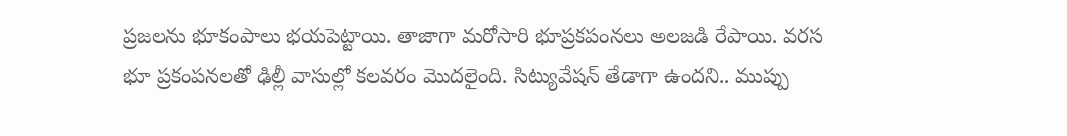ప్ర‌జ‌ల‌ను భూకంపాలు భ‌య‌పెట్టాయి. తాజాగా మ‌రోసారి భూప్ర‌క‌పంన‌లు అల‌జ‌డి రేపాయి. వరస భూ ప్రకంపనలతో ఢిల్లీ వాసుల్లో కల‌వ‌రం మొద‌లైంది. సిట్యువేష‌న్ తేడాగా ఉంద‌ని.. ముప్పు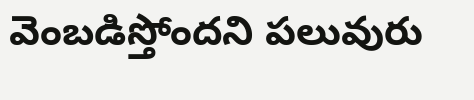వెంబ‌డిస్తోంద‌ని పలువురు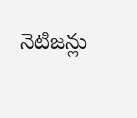నెటిజన్లు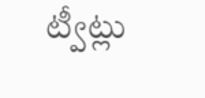ట్వీట్లు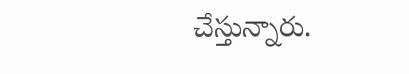చేస్తున్నారు.